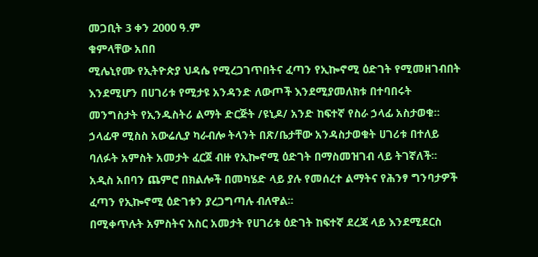መጋቢት 3 ቀን 2000 ዓ.ም
ቁምላቸው አበበ
ሚሌኒየሙ የኢትዮጵያ ህዳሴ የሚረጋገጥበትና ፈጣን የኢኰኖሚ ዕድገት የሚመዘገብበት እንደሚሆን በሀገሪቱ የሚታዩ አንዳንድ ለውጦች እንደሚያመለክቱ በተባበሩት መንግስታት የኢንዱስትሪ ልማት ድርጅት /ዩኒዶ/ አንድ ከፍተኛ የስራ ኃላፊ አስታወቁ፡፡
ኃላፊዋ ሚስስ አውሬሊያ ካራብሎ ትላንት በጽ/ቤታቸው አንዳስታወቁት ሀገሪቱ በተለይ ባለፉት አምስት አመታት ፈርጀ ብዙ የኢኰኖሚ ዕድገት በማስመዝገብ ላይ ትገኛለች፡፡
አዲስ አበባን ጨምሮ በክልሎች በመካሄድ ላይ ያሉ የመሰረተ ልማትና የሕንፃ ግንባታዎች ፈጣን የኢኰኖሚ ዕድገቱን ያረጋግጣሉ ብለዋል፡፡
በሚቀጥሉት አምስትና አስር አመታት የሀገሪቱ ዕድገት ከፍተኛ ደረጃ ላይ እንደሚደርስ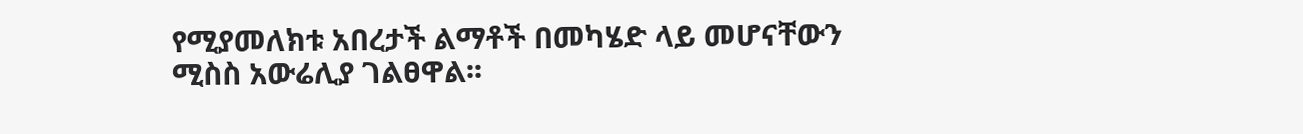የሚያመለክቱ አበረታች ልማቶች በመካሄድ ላይ መሆናቸውን ሚስስ አውሬሊያ ገልፀዋል፡፡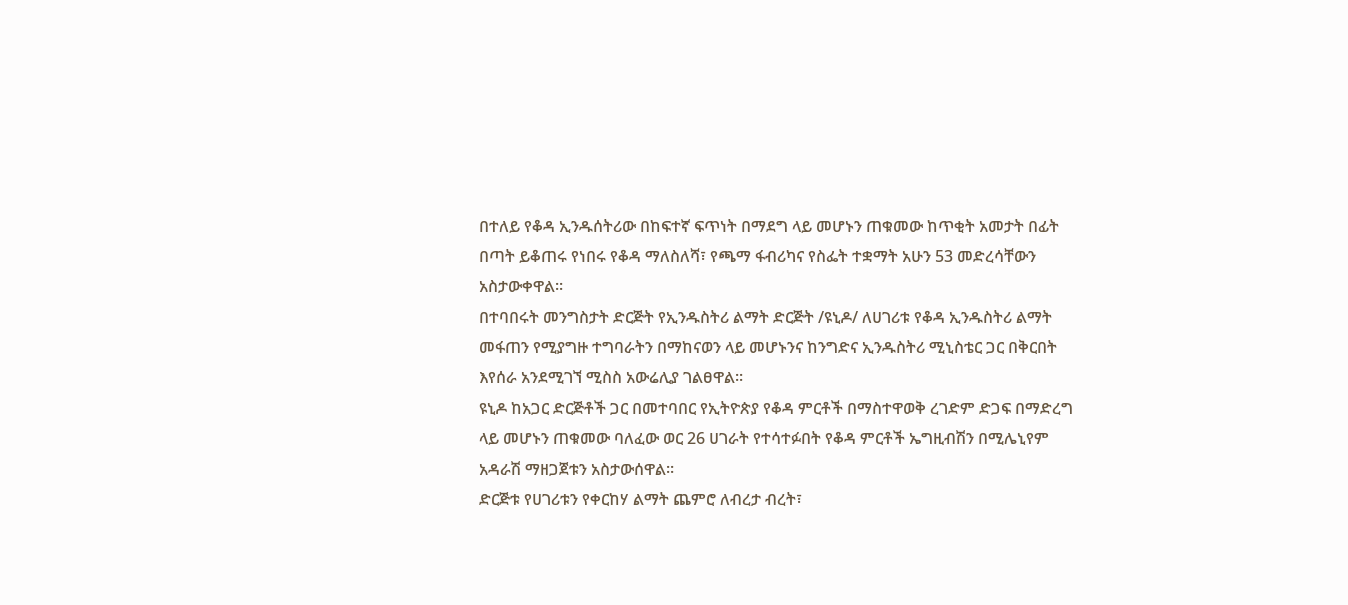በተለይ የቆዳ ኢንዱሰትሪው በከፍተኛ ፍጥነት በማደግ ላይ መሆኑን ጠቁመው ከጥቂት አመታት በፊት በጣት ይቆጠሩ የነበሩ የቆዳ ማለስለሻ፣ የጫማ ፋብሪካና የስፌት ተቋማት አሁን 53 መድረሳቸውን አስታውቀዋል፡፡
በተባበሩት መንግስታት ድርጅት የኢንዱስትሪ ልማት ድርጅት /ዩኒዶ/ ለሀገሪቱ የቆዳ ኢንዱስትሪ ልማት መፋጠን የሚያግዙ ተግባራትን በማከናወን ላይ መሆኑንና ከንግድና ኢንዱስትሪ ሚኒስቴር ጋር በቅርበት እየሰራ አንደሚገኘ ሚስስ አውሬሊያ ገልፀዋል፡፡
ዩኒዶ ከአጋር ድርጅቶች ጋር በመተባበር የኢትዮጵያ የቆዳ ምርቶች በማስተዋወቅ ረገድም ድጋፍ በማድረግ ላይ መሆኑን ጠቁመው ባለፈው ወር 26 ሀገራት የተሳተፉበት የቆዳ ምርቶች ኤግዚብሽን በሚሌኒየም አዳራሽ ማዘጋጀቱን አስታውሰዋል፡፡
ድርጅቱ የሀገሪቱን የቀርከሃ ልማት ጨምሮ ለብረታ ብረት፣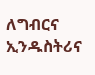ለግብርና ኢንዱስትሪና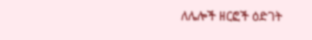ለሌሎች ዘርፎች ዕድገት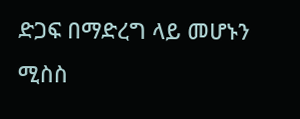ድጋፍ በማድረግ ላይ መሆኑን ሚስስ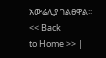አውሬሊያ ገልፀዋል፡፡
<< Back
to Home >> |